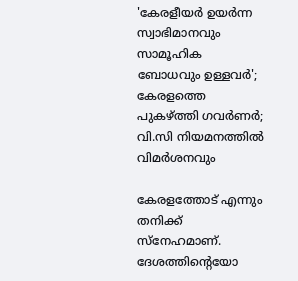'കേരളീയർ ഉയർന്ന സ്വാഭിമാനവും സാമൂഹിക‌ ബോധവും ഉള്ളവർ'; കേരളത്തെ പുകഴ്ത്തി ഗവർണർ; വി.സി നിയമനത്തിൽ വിമർശനവും‌

കേരളത്തോട് എന്നും തനിക്ക് സ്നേഹമാണ്. ദേശത്തിന്റെയോ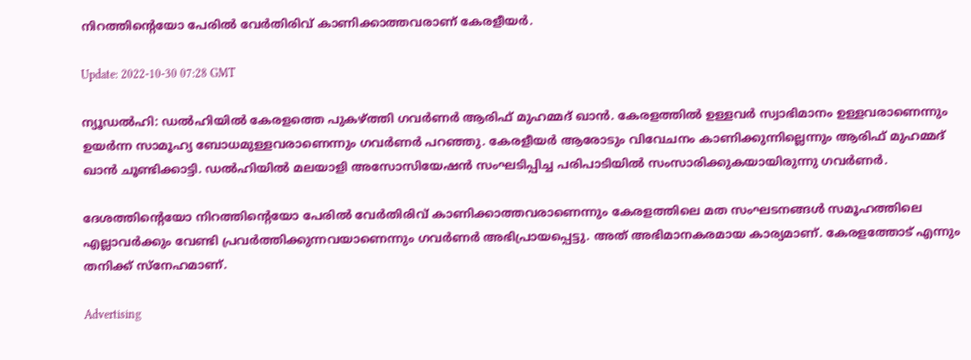നിറത്തിന്റെയോ പേരിൽ വേർതിരിവ് കാണിക്കാത്തവരാണ് കേരളീയർ.

Update: 2022-10-30 07:28 GMT

ന്യൂഡൽ‍ഹി: ഡൽ‍ഹിയിൽ കേരളത്തെ പുകഴ്ത്തി ഗവർണർ ആരിഫ് മുഹമ്മദ് ഖാൻ. കേരളത്തിൽ ഉള്ളവർ സ്വാഭിമാനം ഉള്ളവരാണെന്നും ഉയർന്ന സാമൂഹ്യ ബോധമുള്ളവരാണെന്നും ഗവർണർ പറഞ്ഞു. കേരളീയർ ആരോടും വിവേചനം കാണിക്കുന്നില്ലെന്നും ആരിഫ് മുഹമ്മദ് ഖാൻ ചൂണ്ടിക്കാട്ടി. ഡൽഹിയിൽ മലയാളി അസോസിയേഷൻ സംഘടിപ്പിച്ച പരിപാടിയിൽ സംസാരിക്കുകയായിരുന്നു ഗവർണർ.

ദേശത്തിന്റെയോ നിറത്തിന്റെയോ പേരിൽ വേർതിരിവ് കാണിക്കാത്തവരാണെന്നും കേരളത്തിലെ മത സംഘടനങ്ങൾ സമൂഹത്തിലെ എല്ലാവർക്കും വേണ്ടി പ്രവർത്തിക്കുന്നവയാണെന്നും ഗവർണർ അഭിപ്രായപ്പെട്ടു. അത് അഭിമാനകരമായ കാര്യമാണ്. കേരളത്തോട് എന്നും തനിക്ക് സ്നേഹമാണ്.

Advertising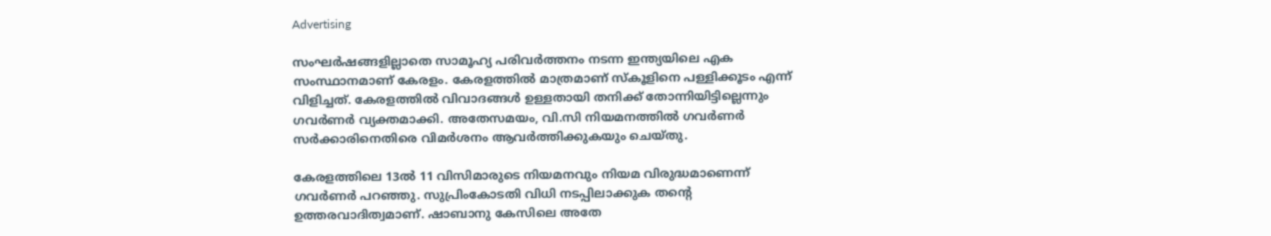Advertising

സംഘർഷങ്ങളില്ലാതെ സാമൂഹ്യ പരിവർത്തനം നടന്ന ഇന്ത്യയിലെ എക സംസ്ഥാനമാണ് കേരളം. കേരളത്തിൽ മാത്രമാണ് സ്കൂളിനെ പള്ളിക്കൂടം എന്ന് വിളിച്ചത്. കേരളത്തിൽ വിവാദങ്ങൾ ഉള്ളതായി തനിക്ക് തോന്നിയിട്ടില്ലെന്നും ഗവർണർ വ്യക്തമാക്കി. അതേസമയം, വി.സി നിയമനത്തിൽ ഗവർണർ സർ‍ക്കാരിനെതിരെ വിമർശനം ആവർത്തിക്കുകയും ചെയ്തു.

കേരളത്തിലെ 13ൽ 11 വിസിമാരുടെ നിയമനവും നിയമ വിരുദ്ധമാണെന്ന് ഗവർണർ പറഞ്ഞു. സുപ്രിംകോടതി വിധി നടപ്പിലാക്കുക തന്റെ ഉത്തരവാദിത്വമാണ്. ഷാബാനു കേസിലെ അതേ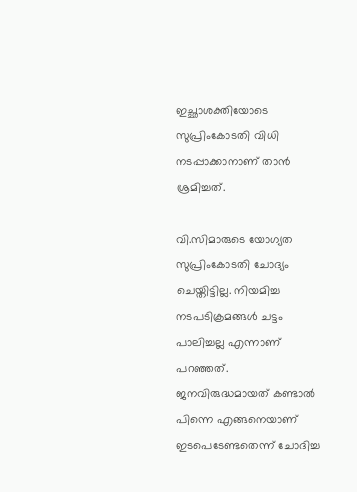ഇച്ഛാശക്തിയോടെ സുപ്രിംകോടതി വിധി നടപ്പാക്കാനാണ് താൻ ശ്രമിച്ചത്.

വി.സിമാരുടെ യോഗ്യത സുപ്രിംകോടതി ചോദ്യം ചെയ്തിട്ടില്ല. നിയമിച്ച നടപടിക്രമങ്ങൾ ചട്ടം പാലിച്ചല്ല എന്നാണ് പറഞ്ഞത്. ജനവിരുദ്ധമായത് കണ്ടാൽ പിന്നെ എങ്ങനെയാണ് ഇടപെടേണ്ടതെന്ന് ചോദിച്ച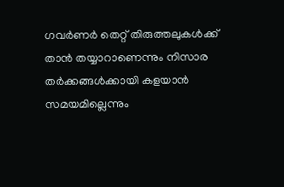ഗവർ‍ണർ തെറ്റ് തിരുത്തലുകൾക്ക് താൻ തയ്യാറാണെന്നും നിസാര തർക്കങ്ങൾക്കായി കളയാൻ സമയമില്ലെന്നും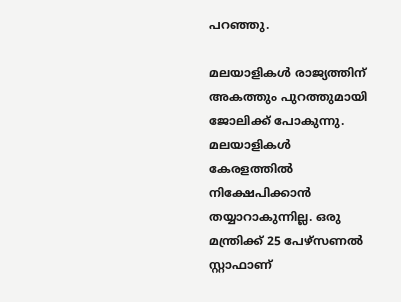പറഞ്ഞു.

മലയാളികൾ രാജ്യത്തിന് അകത്തും പുറത്തുമായി ജോലിക്ക് പോകുന്നു. മലയാളികൾ കേരളത്തിൽ നിക്ഷേപിക്കാൻ തയ്യാറാകുന്നില്ല. ഒരു മന്ത്രിക്ക് 25 പേഴ്സണൽ സ്റ്റാഫാണ്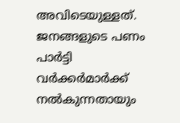അവിടെയുള്ളത്. ജനങ്ങളുടെ പണം പാർട്ടി വർക്കർമാർക്ക് നൽകുന്നതായും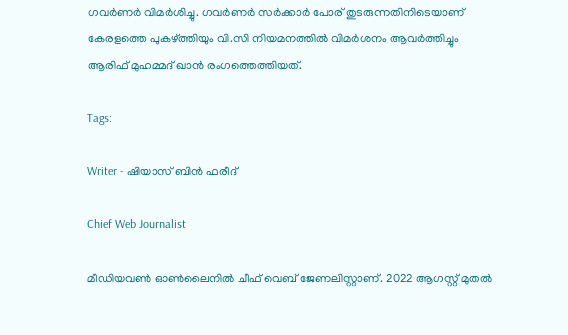ഗവർണർ വിമർശിച്ചു. ഗവർണർ സർക്കാർ പോര് തുടരുന്നതിനിടെയാണ് കേരളത്തെ പുകഴ്ത്തിയും വി.സി നിയമനത്തിൽ വിമർശനം ആവർത്തിച്ചും ആരിഫ് മുഹമ്മദ് ഖാൻ രംഗത്തെത്തിയത്.

Tags:

Writer - ഷിയാസ് ബിന്‍ ഫരീദ്

Chief Web Journalist

മീഡിയവണ്‍ ഓണ്‍ലൈനില്‍ ചീഫ് വെബ് ജേണലിസ്റ്റാണ്. 2022 ആഗസ്റ്റ് മുതല്‍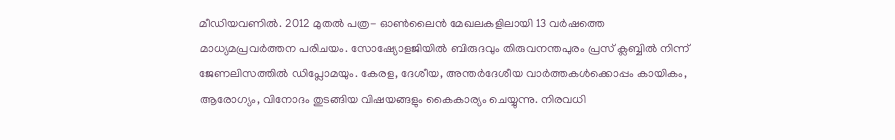മീഡിയവണില്‍. 2012 മുതല്‍ പത്ര- ഓണ്‍ലൈന്‍ മേഖലകളിലായി 13 വര്‍ഷത്തെ മാധ്യമപ്രവര്‍ത്തന പരിചയം. സോഷ്യോളജിയില്‍ ബിരുദവും തിരുവനന്തപുരം പ്രസ് ക്ലബ്ബില്‍ നിന്ന് ജേണലിസത്തില്‍ ഡിപ്ലോമയും. കേരള, ദേശീയ, അന്തര്‍ദേശീയ വാര്‍ത്തകള്‍ക്കൊപ്പം കായികം, ആരോഗ്യം, വിനോദം തുടങ്ങിയ വിഷയങ്ങളും കൈകാര്യം ചെയ്യുന്നു. നിരവധി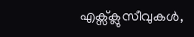എക്സ്ക്ലുസീവുകള്‍,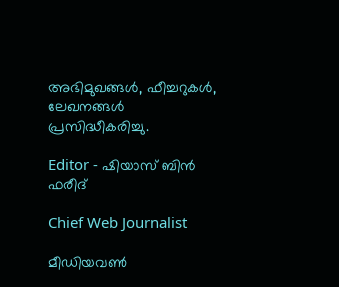അഭിമുഖങ്ങള്‍, ഫീച്ചറുകള്‍, ലേഖനങ്ങള്‍ പ്രസിദ്ധീകരിച്ചു.

Editor - ഷിയാസ് ബിന്‍ ഫരീദ്

Chief Web Journalist

മീഡിയവണ്‍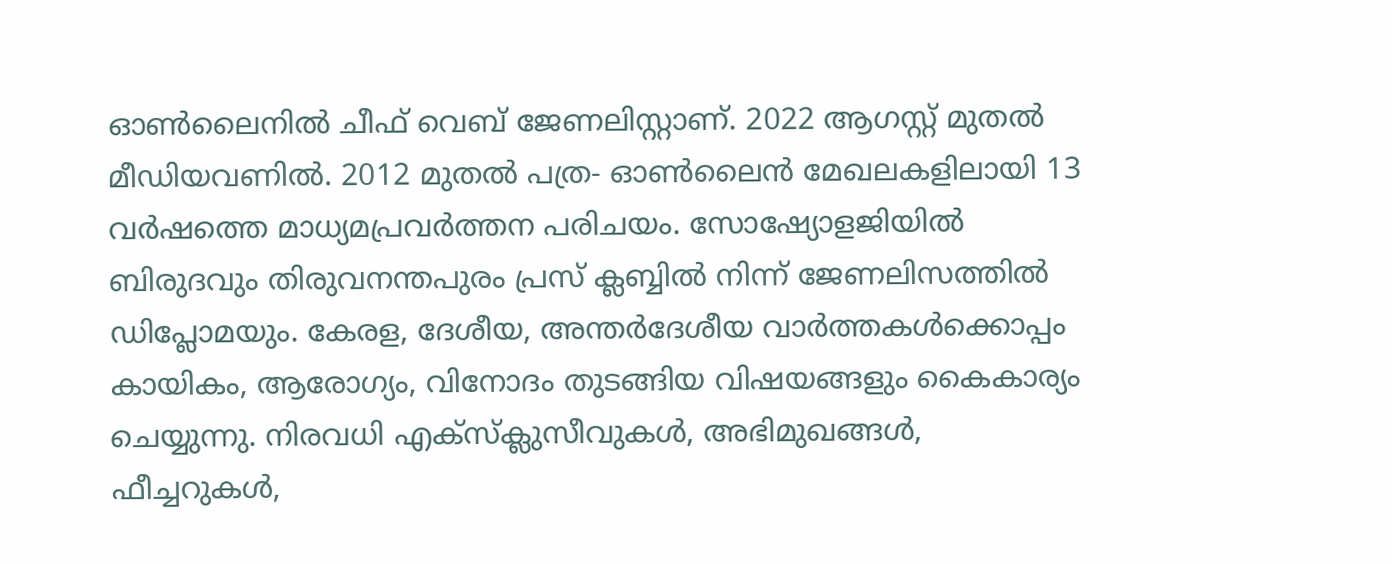ഓണ്‍ലൈനില്‍ ചീഫ് വെബ് ജേണലിസ്റ്റാണ്. 2022 ആഗസ്റ്റ് മുതല്‍ മീഡിയവണില്‍. 2012 മുതല്‍ പത്ര- ഓണ്‍ലൈന്‍ മേഖലകളിലായി 13 വര്‍ഷത്തെ മാധ്യമപ്രവര്‍ത്തന പരിചയം. സോഷ്യോളജിയില്‍ ബിരുദവും തിരുവനന്തപുരം പ്രസ് ക്ലബ്ബില്‍ നിന്ന് ജേണലിസത്തില്‍ ഡിപ്ലോമയും. കേരള, ദേശീയ, അന്തര്‍ദേശീയ വാര്‍ത്തകള്‍ക്കൊപ്പം കായികം, ആരോഗ്യം, വിനോദം തുടങ്ങിയ വിഷയങ്ങളും കൈകാര്യം ചെയ്യുന്നു. നിരവധി എക്സ്ക്ലുസീവുകള്‍, അഭിമുഖങ്ങള്‍, ഫീച്ചറുകള്‍,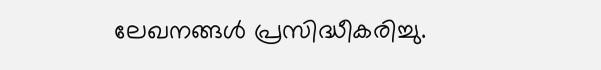ലേഖനങ്ങള്‍ പ്രസിദ്ധീകരിച്ചു.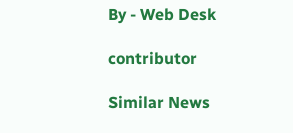By - Web Desk

contributor

Similar News